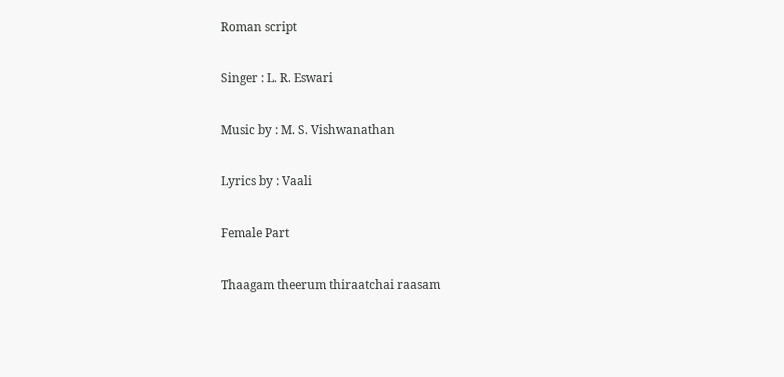Roman script

Singer : L. R. Eswari

Music by : M. S. Vishwanathan

Lyrics by : Vaali

Female Part

Thaagam theerum thiraatchai raasam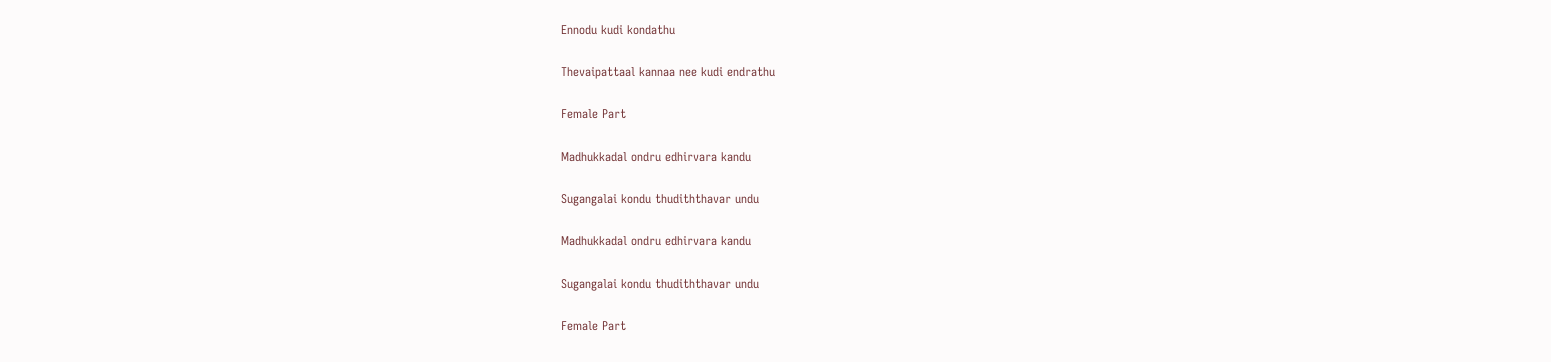Ennodu kudi kondathu

Thevaipattaal kannaa nee kudi endrathu

Female Part

Madhukkadal ondru edhirvara kandu

Sugangalai kondu thudiththavar undu

Madhukkadal ondru edhirvara kandu

Sugangalai kondu thudiththavar undu

Female Part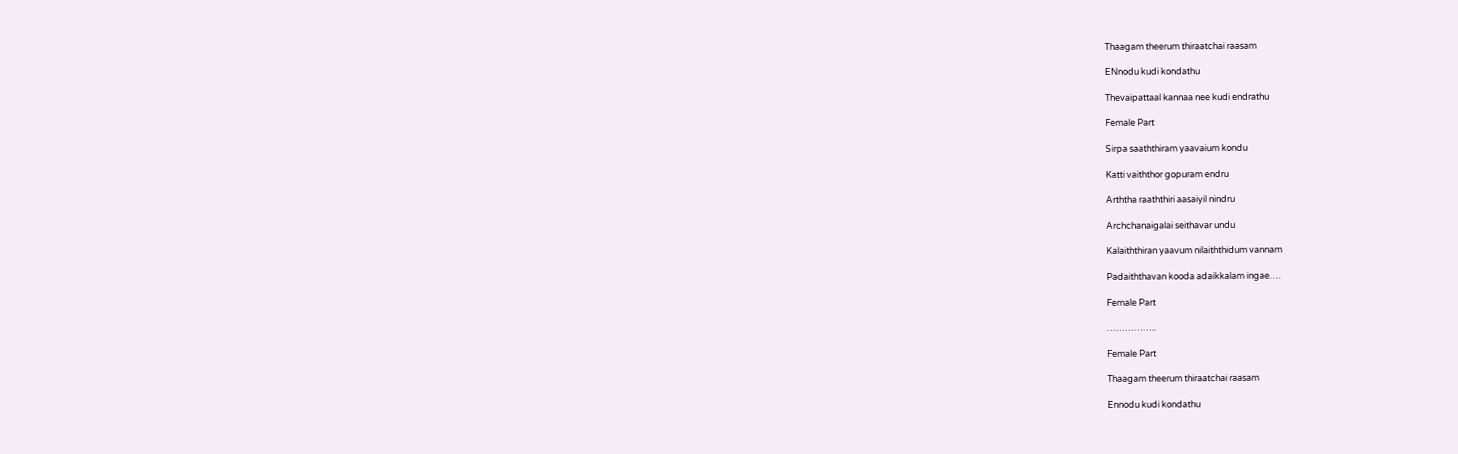Thaagam theerum thiraatchai raasam

ENnodu kudi kondathu

Thevaipattaal kannaa nee kudi endrathu

Female Part

Sirpa saaththiram yaavaium kondu

Katti vaiththor gopuram endru

Arththa raaththiri aasaiyil nindru

Archchanaigalai seithavar undu

Kalaiththiran yaavum nilaiththidum vannam

Padaiththavan kooda adaikkalam ingae….

Female Part

……………..

Female Part

Thaagam theerum thiraatchai raasam

Ennodu kudi kondathu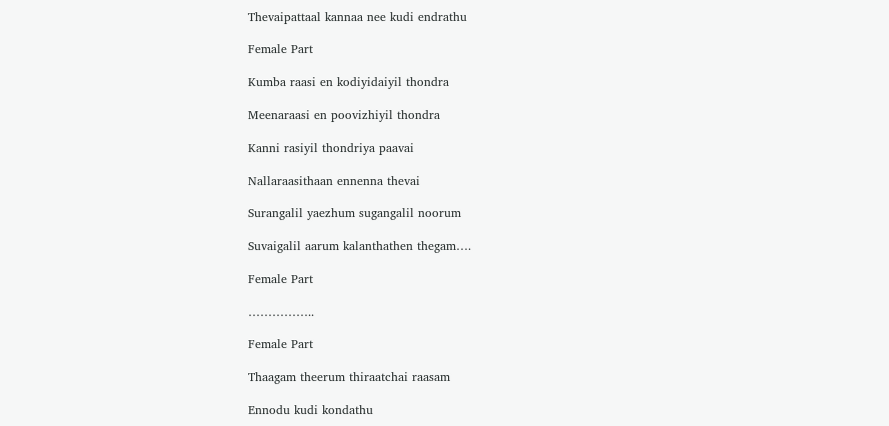Thevaipattaal kannaa nee kudi endrathu

Female Part

Kumba raasi en kodiyidaiyil thondra

Meenaraasi en poovizhiyil thondra

Kanni rasiyil thondriya paavai

Nallaraasithaan ennenna thevai

Surangalil yaezhum sugangalil noorum

Suvaigalil aarum kalanthathen thegam….

Female Part

……………..

Female Part

Thaagam theerum thiraatchai raasam

Ennodu kudi kondathu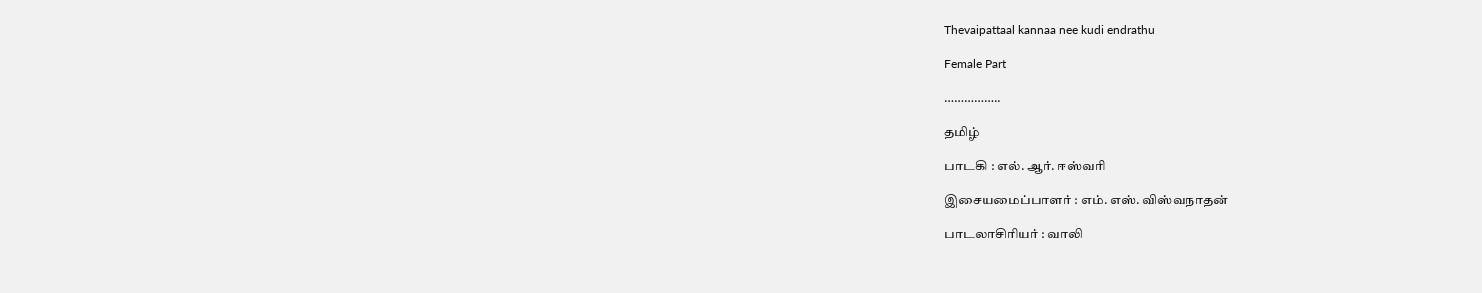Thevaipattaal kannaa nee kudi endrathu

Female Part

……………..

தமிழ்

பாடகி : எல். ஆர். ஈஸ்வரி

இசையமைப்பாளர் : எம். எஸ். விஸ்வநாதன்

பாடலாசிரியர் : வாலி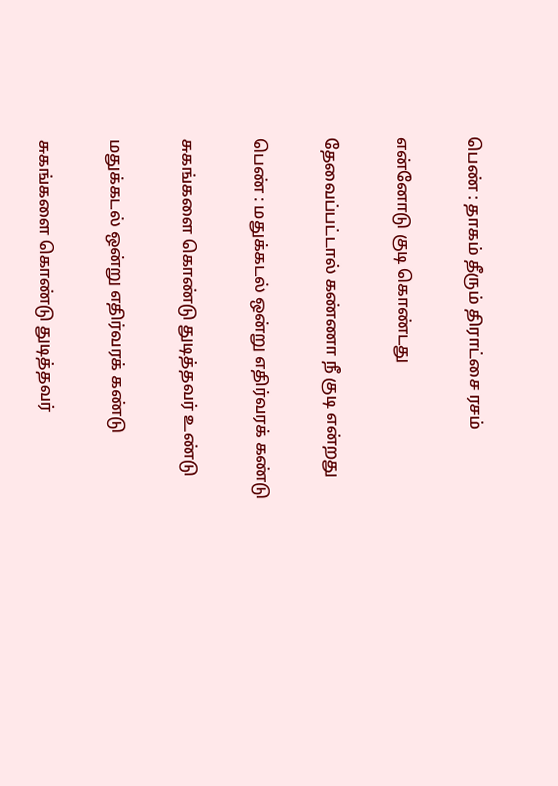பெண் : தாகம் தீரும் திராட்சை ரசம்

என்னோடு குடி கொண்டது

தேவைப்பட்டால் கண்ணா நீ குடி என்றது

பெண் : மதுக்கடல் ஒன்று எதிர்வரக் கண்டு

சுகங்களை கொண்டு துடித்தவர் உண்டு

மதுக்கடல் ஒன்று எதிர்வரக் கண்டு

சுகங்களை கொண்டு துடித்தவர்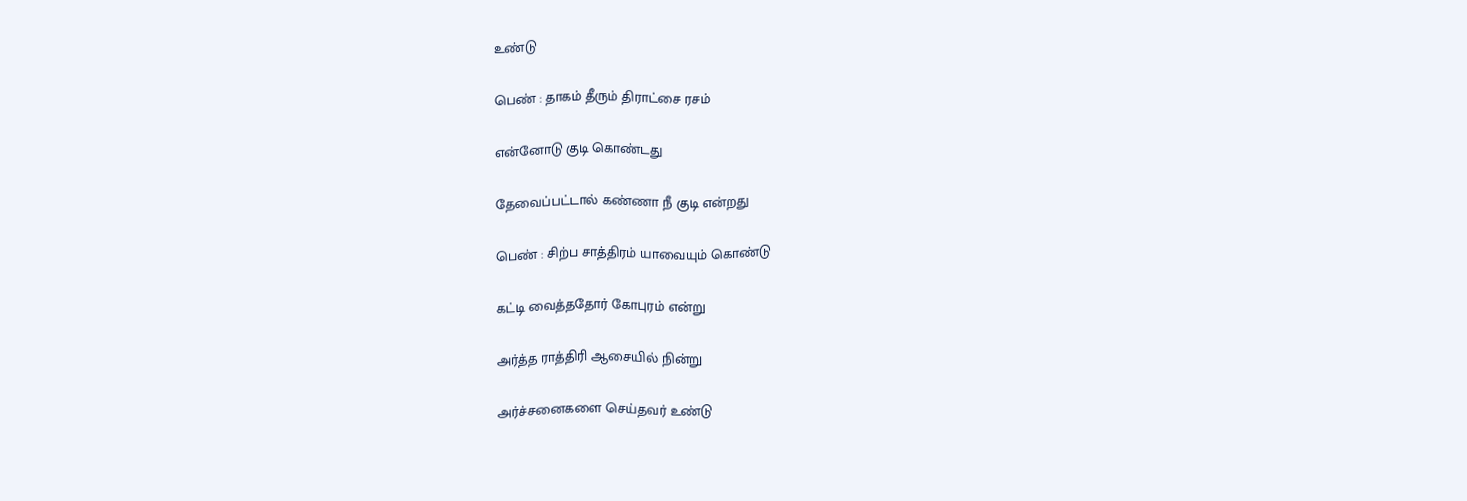உண்டு

பெண் : தாகம் தீரும் திராட்சை ரசம்

என்னோடு குடி கொண்டது

தேவைப்பட்டால் கண்ணா நீ குடி என்றது

பெண் : சிற்ப சாத்திரம் யாவையும் கொண்டு

கட்டி வைத்ததோர் கோபுரம் என்று

அர்த்த ராத்திரி ஆசையில் நின்று

அர்ச்சனைகளை செய்தவர் உண்டு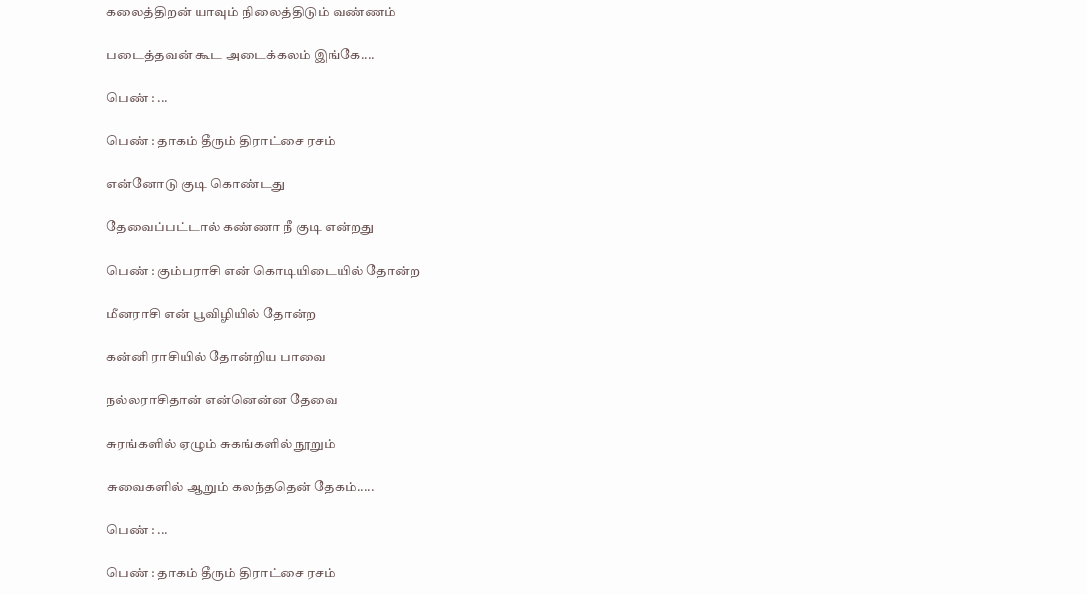கலைத்திறன் யாவும் நிலைத்திடும் வண்ணம்

படைத்தவன் கூட அடைக்கலம் இங்கே....

பெண் : ...

பெண் : தாகம் தீரும் திராட்சை ரசம்

என்னோடு குடி கொண்டது

தேவைப்பட்டால் கண்ணா நீ குடி என்றது

பெண் : கும்பராசி என் கொடியிடையில் தோன்ற

மீனராசி என் பூவிழியில் தோன்ற

கன்னி ராசியில் தோன்றிய பாவை

நல்லராசிதான் என்னென்ன தேவை

சுரங்களில் ஏழும் சுகங்களில் நூறும்

சுவைகளில் ஆறும் கலந்ததென் தேகம்.....

பெண் : ...

பெண் : தாகம் தீரும் திராட்சை ரசம்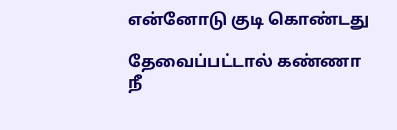என்னோடு குடி கொண்டது

தேவைப்பட்டால் கண்ணா நீ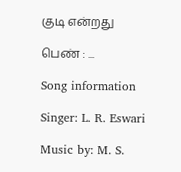குடி என்றது

பெண் : ...

Song information

Singer: L. R. Eswari

Music by: M. S.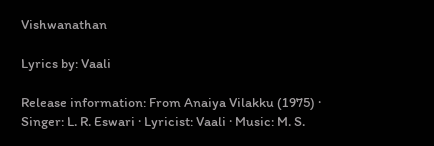Vishwanathan

Lyrics by: Vaali

Release information: From Anaiya Vilakku (1975) · Singer: L. R. Eswari · Lyricist: Vaali · Music: M. S.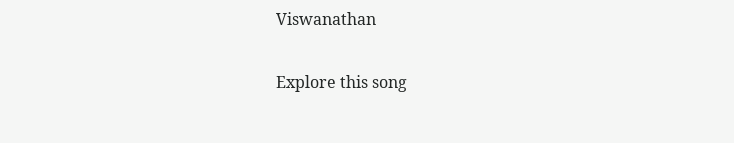Viswanathan

Explore this song